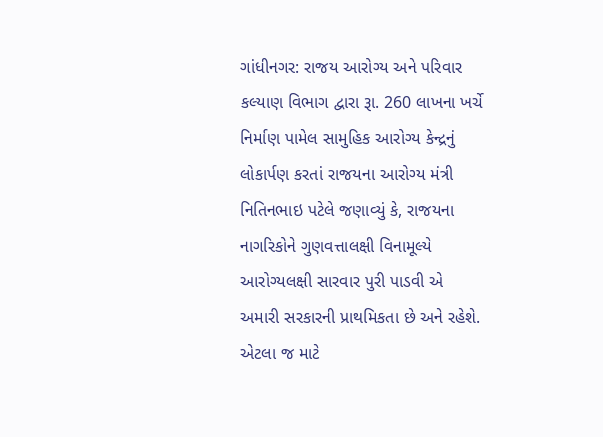ગાંધીનગર: રાજય આરોગ્ય અને પરિવાર કલ્યાણ વિભાગ દ્વારા રૂા. 260 લાખના ખર્ચે નિર્માણ પામેલ સામુહિક આરોગ્ય કેન્દ્રનું લોકાર્પણ કરતાં રાજયના આરોગ્ય મંત્રી નિતિનભાઇ પટેલે જણાવ્યું કે, રાજયના નાગરિકોને ગુણવત્તાલક્ષી વિનામૂલ્યે આરોગ્યલક્ષી સારવાર પુરી પાડવી એ અમારી સરકારની પ્રાથમિકતા છે અને રહેશે. એટલા જ માટે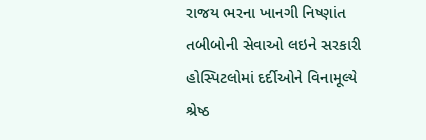રાજય ભરના ખાનગી નિષ્ણાંત તબીબોની સેવાઓ લઇને સરકારી હોસ્પિટલોમાં દર્દીઓને વિનામૂલ્યે શ્રેષ્ઠ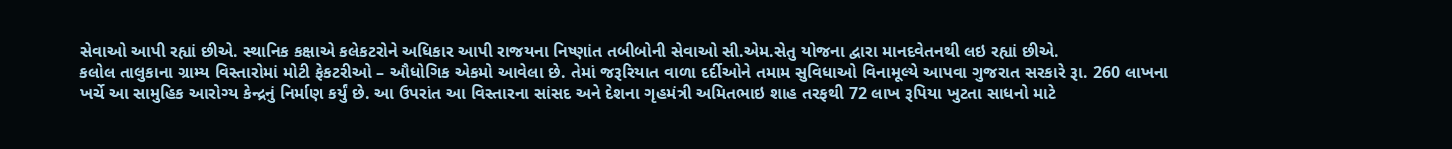સેવાઓ આપી રહ્યાં છીએ. સ્થાનિક કક્ષાએ કલેકટરોને અધિકાર આપી રાજયના નિષ્ણાંત તબીબોની સેવાઓ સી.એમ.સેતુ યોજના દ્વારા માનદવેતનથી લઇ રહ્યાં છીએ.
કલોલ તાલુકાના ગ્રામ્ય વિસ્તારોમાં મોટી ફેકટરીઓ – ઔધોગિક એકમો આવેલા છે. તેમાં જરૂરિયાત વાળા દર્દીઓને તમામ સુવિધાઓ વિનામૂલ્યે આપવા ગુજરાત સરકારે રૂા. 260 લાખના ખર્ચે આ સામુહિક આરોગ્ય કેન્દ્રનું નિર્માણ કર્યું છે. આ ઉપરાંત આ વિસ્તારના સાંસદ અને દેશના ગૃહમંત્રી અમિતભાઇ શાહ તરફથી 72 લાખ રૂપિયા ખુટતા સાધનો માટે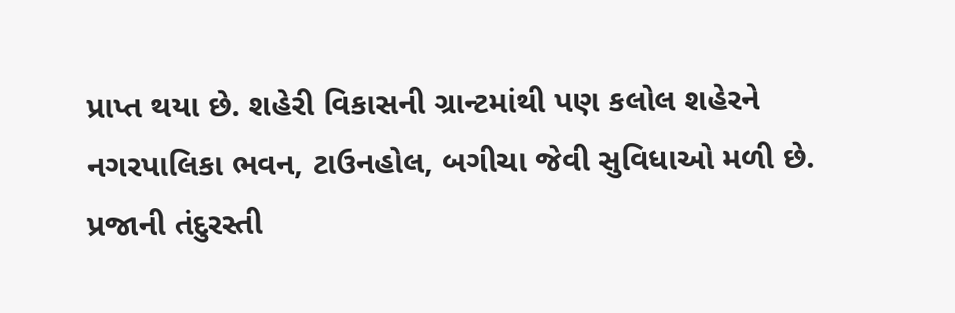પ્રાપ્ત થયા છે. શહેરી વિકાસની ગ્રાન્ટમાંથી પણ કલોલ શહેરને નગરપાલિકા ભવન, ટાઉનહોલ, બગીચા જેવી સુવિધાઓ મળી છે.
પ્રજાની તંદુરસ્તી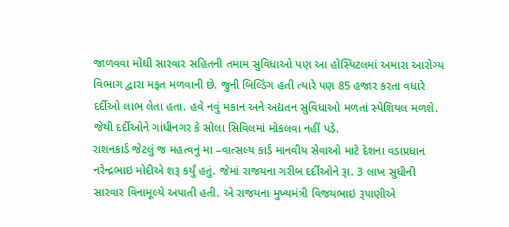જાળવવા મોંઘી સારવાર સહિતની તમામ સુવિધાઓ પણ આ હોસ્પિટલમાં અમારા આરોગ્ય વિભાગ દ્વારા મફત મળવાની છે. જુની બિલ્ડિંગ હતી ત્યારે પણ 85 હજાર કરતા વધારે દર્દીઓ લાભ લેતા હતા. હવે નવું મકાન અને અદ્યતન સુવિધાઓ મળતાં સ્પેશિયલ મળશે. જેથી દર્દીઓને ગાંધીનગર કે સોલા સિવિલમાં મોકલવા નહીં પડે.
રાશનકાર્ડ જેટલું જ મહત્વનું મા –વાત્સલ્ય કાર્ડ માનવીય સેવાઓ માટે દેશના વડાપ્રધાન નરેન્દ્રભાઇ મોદીએ શરૂ કર્યું હતું. જેમાં રાજયના ગરીબ દર્દીઓને રૂા. 3 લાખ સુધીની સારવાર વિનામૂલ્યે અપાતી હતી. એ રાજયના મુખ્યમંત્રી વિજયભાઇ રૂપાણીએ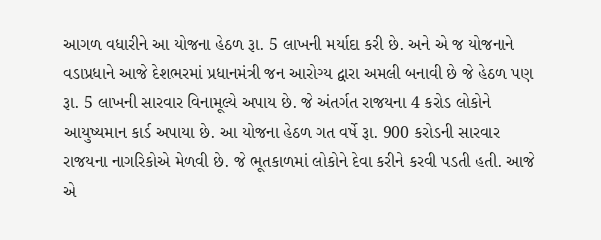આગળ વધારીને આ યોજના હેઠળ રૂા. 5 લાખની મર્યાદા કરી છે. અને એ જ યોજનાને વડાપ્રધાને આજે દેશભરમાં પ્રધાનમંત્રી જન આરોગ્ય દ્વારા અમલી બનાવી છે જે હેઠળ પણ રૂા. 5 લાખની સારવાર વિનામૂલ્યે અપાય છે. જે અંતર્ગત રાજયના 4 કરોડ લોકોને આયુષ્યમાન કાર્ડ અપાયા છે. આ યોજના હેઠળ ગત વર્ષે રૂા. 900 કરોડની સારવાર રાજયના નાગરિકોએ મેળવી છે. જે ભૂતકાળમાં લોકોને દેવા કરીને કરવી પડતી હતી. આજે એ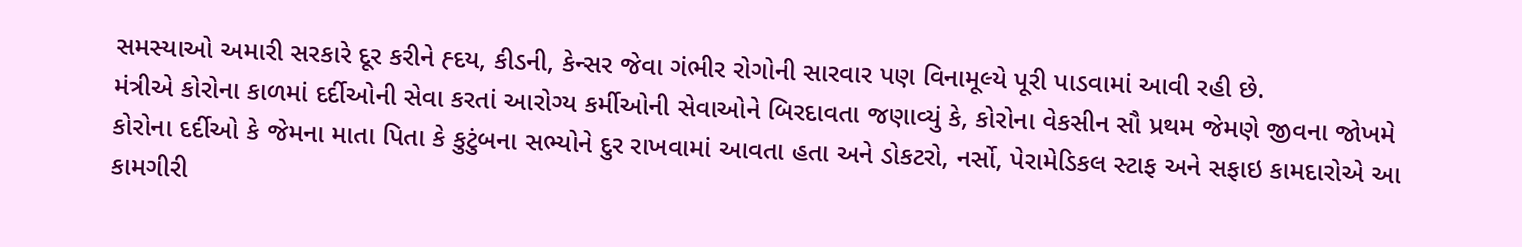સમસ્યાઓ અમારી સરકારે દૂર કરીને હ્દય, કીડની, કેન્સર જેવા ગંભીર રોગોની સારવાર પણ વિનામૂલ્યે પૂરી પાડવામાં આવી રહી છે.
મંત્રીએ કોરોના કાળમાં દર્દીઓની સેવા કરતાં આરોગ્ય કર્મીઓની સેવાઓને બિરદાવતા જણાવ્યું કે, કોરોના વેકસીન સૌ પ્રથમ જેમણે જીવના જોખમે કોરોના દર્દીઓ કે જેમના માતા પિતા કે કુટુંબના સભ્યોને દુર રાખવામાં આવતા હતા અને ડોકટરો, નર્સો, પેરામેડિકલ સ્ટાફ અને સફાઇ કામદારોએ આ કામગીરી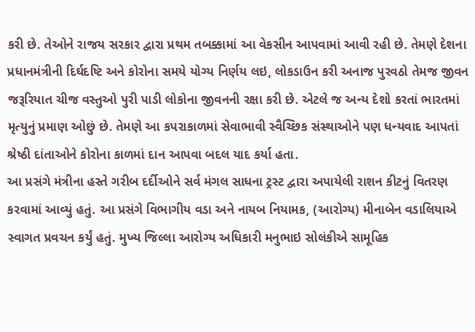કરી છે. તેઓને રાજય સરકાર દ્વારા પ્રથમ તબક્કામાં આ વેકસીન આપવામાં આવી રહી છે. તેમણે દેશના પ્રધાનમંત્રીની દિર્ઘદષ્ટિ અને કોરોના સમયે યોગ્ય નિર્ણય લઇ, લોકડાઉન કરી અનાજ પુરવઠો તેમજ જીવન જરૂરિયાત ચીજ વસ્તુઓ પુરી પાડી લોકોના જીવનની રક્ષા કરી છે. એટલે જ અન્ય દેશો કરતાં ભારતમાં મૃત્યુનું પ્રમાણ ઓછું છે. તેમણે આ કપરાકાળમાં સેવાભાવી સ્વૈચ્છિક સંસ્થાઓને પણ ધન્યવાદ આપતાં શ્રેષ્ઠી દાંતાઓને કોરોના કાળમાં દાન આપવા બદલ યાદ કર્યા હતા.
આ પ્રસંગે મંત્રીના હસ્તે ગરીબ દર્દીઓને સર્વ મંગલ સાધના ટ્રસ્ટ દ્વારા અપાયેલી રાશન કીટનું વિતરણ કરવામાં આવ્યું હતું. આ પ્રસંગે વિભાગીય વડા અને નાયબ નિયામક, (આરોગ્ય) મીનાબેન વડાલિયાએ સ્વાગત પ્રવચન કર્યું હતું. મુખ્ય જિલ્લા આરોગ્ય અધિકારી મનુભાઇ સોલંકીએ સામૂહિક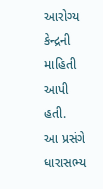આરોગ્ય કેન્દ્રની માહિતી આપી હતી.
આ પ્રસંગે ધારાસભ્ય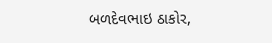બળદેવભાઇ ઠાકોર,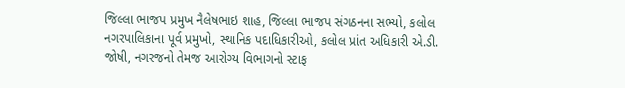જિલ્લા ભાજપ પ્રમુખ નૈલેષભાઇ શાહ, જિલ્લા ભાજપ સંગઠનના સભ્યો, કલોલ નગરપાલિકાના પૂર્વ પ્રમુખો, સ્થાનિક પદાધિકારીઓ, કલોલ પ્રાંત અધિકારી એ.ડી. જોષી, નગરજનો તેમજ આરોગ્ય વિભાગનો સ્ટાફ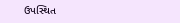ઉપસ્થિત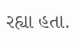રહ્યા હતા.